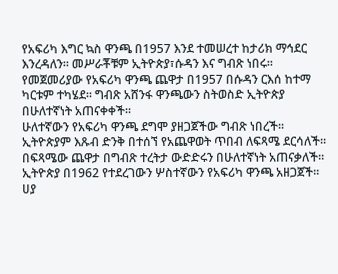የአፍሪካ እግር ኳስ ዋንጫ በ1957 እንደ ተመሠረተ ከታሪክ ማኅደር እንረዳለን፡፡ መሥራቾቹም ኢትዮጵያ፣ሱዳን እና ግብጽ ነበሩ።
የመጀመሪያው የአፍሪካ ዋንጫ ጨዋታ በ1957 በሱዳን ርእሰ ከተማ ካርቱም ተካሄደ። ግብጽ አሸንፋ ዋንጫውን ስትወስድ ኢትዮጵያ በሁለተኛነት አጠናቀቀች።
ሁለተኛውን የአፍሪካ ዋንጫ ደግሞ ያዘጋጀችው ግብጽ ነበረች። ኢትዮጵያም እጹብ ድንቅ በተሰኘ የአጨዋወት ጥበብ ለፍጻሜ ደርሳለች። በፍጻሜው ጨዋታ በግብጽ ተረትታ ውድድሩን በሁለተኛነት አጠናቃለች።
ኢትዮጵያ በ1962 የተደረገውን ሦስተኛውን የአፍሪካ ዋንጫ አዘጋጀች። ሀያ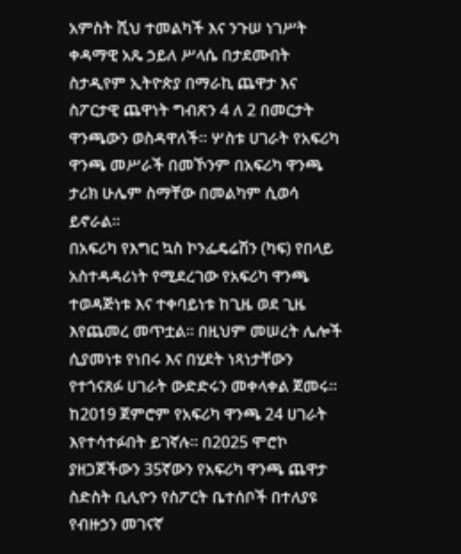አምስት ሺህ ተመልካች እና ንጉሠ ነገሥት ቀዳማዊ አጼ ኃይለ ሥላሴ በታደሙበት ስታዲየም ኢትዮጵያ በማራኪ ጨዋታ እና ስፖርታዊ ጨዋነት ግብጽን 4 ለ 2 በመርታት ዋንጫውን ወስዳዋለች። ሦስቱ ሀገራት የአፍሪካ ዋንጫ መሥራች በመኾንም በአፍሪካ ዋንጫ ታሪክ ሁሌም ስማቸው በመልካም ሲወሳ ይኖራል።
በአፍሪካ የእግር ኳስ ኮንፌዴሬሽን (ካፍ) የበላይ አስተዳዳሪነት የሚደረገው የአፍሪካ ዋንጫ ተወዳጅነቱ እና ተቀባይነቱ ከጊዜ ወደ ጊዜ እየጨመረ መጥቷል። በዚህም መሠረት ሌሎች ሲያመነቱ የነበሩ እና በሂደት ነጻነታቸውን የተጎናጸፉ ሀገራት ውድድሩን መቀላቀል ጀመሩ።
ከ2019 ጀምሮም የአፍሪካ ዋንጫ 24 ሀገራት እየተሳተፉበት ይገኛሉ። በ2025 ሞሮኮ ያዘጋጀችውን 35ኛውን የአፍሪካ ዋንጫ ጨዋታ ስድስት ቢሊዮን የስፖርት ቤተሰቦች በተለያዩ የብዙኃን መገናኛ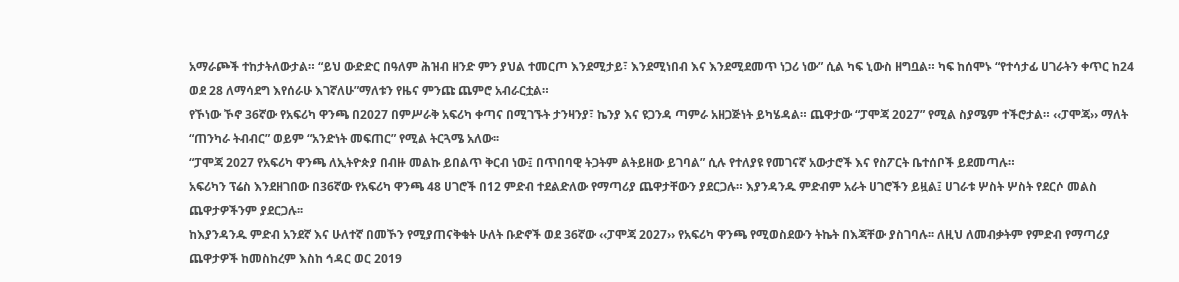አማራጮች ተከታትለውታል። “ይህ ውድድር በዓለም ሕዝብ ዘንድ ምን ያህል ተመርጦ እንደሚታይ፣ እንደሚነበብ እና እንደሚደመጥ ነጋሪ ነው” ሲል ካፍ ኒውስ ዘግቧል። ካፍ ከሰሞኑ “የተሳታፊ ሀገራትን ቀጥር ከ24 ወደ 28 ለማሳደግ እየሰራሁ እገኛለሁ”ማለቱን የዜና ምንጩ ጨምሮ አብራርቷል።
የኾነው ኾኖ 36ኛው የአፍሪካ ዋንጫ በ2027 በምሥራቅ አፍሪካ ቀጣና በሚገኙት ታንዛንያ፣ ኬንያ እና ዩጋንዳ ጣምራ አዘጋጅነት ይካሄዳል። ጨዋታው “ፓሞጃ 2027” የሚል ስያሜም ተችሮታል። ‹‹ፓሞጃ›› ማለት “ጠንካራ ትብብር” ወይም “አንድነት መፍጠር” የሚል ትርጓሜ አለው፡፡
“ፓሞጃ 2027 የአፍሪካ ዋንጫ ለኢትዮጵያ በብዙ መልኩ ይበልጥ ቅርብ ነው፤ በጥበባዊ ትጋትም ልትይዘው ይገባል” ሲሉ የተለያዩ የመገናኛ አውታሮች እና የስፖርት ቤተሰቦች ይደመጣሉ።
አፍሪካን ፕሬስ እንደዘገበው በ36ኛው የአፍሪካ ዋንጫ 48 ሀገሮች በ12 ምድብ ተደልድለው የማጣሪያ ጨዋታቸውን ያደርጋሉ። እያንዳንዱ ምድብም አራት ሀገሮችን ይዟል፤ ሀገራቱ ሦስት ሦስት የደርሶ መልስ ጨዋታዎችንም ያደርጋሉ፡፡
ከእያንዳንዱ ምድብ አንደኛ እና ሁለተኛ በመኾን የሚያጠናቅቁት ሁለት ቡድኖች ወደ 36ኛው ‹‹ፓሞጃ 2027›› የአፍሪካ ዋንጫ የሚወስደውን ትኬት በእጃቸው ያስገባሉ፡፡ ለዚህ ለመብቃትም የምድብ የማጣሪያ ጨዋታዎች ከመስከረም እስከ ኅዳር ወር 2019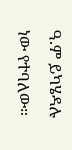ዓ.ም ይካሄዳሉ ነው የተባለው።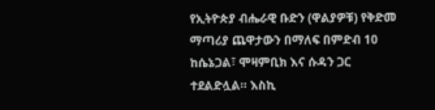የኢትዮጵያ ብሔራዊ ቡድን (ዋልያዎቹ) የቅድመ ማጣሪያ ጨዋታውን በማለፍ በምድብ 10 ከሴኔጋል፣ ሞዛምቢክ እና ሱዳን ጋር ተደልድሏል። እስኪ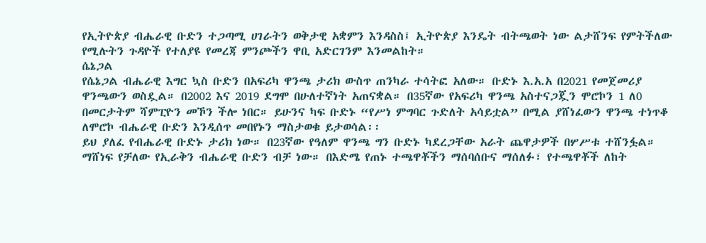የኢትዮጵያ ብሔራዊ ቡድን ተጋጣሚ ሀገራትን ወቅታዊ አቋምን እንዳስስ፤ ኢትዮጵያ እንዴት ብትጫወት ነው ልታሸንፍ የምትችለው የሚሉትን ጉዳዮች የተለያዩ የመረጃ ምንጮችን ዋቢ አድርገንም እንመልከት።
ሴኔጋል
የሴኔጋል ብሔራዊ እግር ኳስ ቡድን በአፍሪካ ዋንጫ ታሪክ ውስጥ ጠንካራ ተሳትፎ አለው። ቡድኑ እ.አ.አ በ2021 የመጀመሪያ ዋንጫውን ወስዷል። በ2002 እና 2019 ደግሞ በሁለተኛነት አጠናቋል። በ35ኛው የአፍሪካ ዋንጫ አስተናጋጇን ሞሮኮን 1 ለ0 በመርታትም ሻምፒዮን መኾን ችሎ ነበር። ይሁንና ካፍ ቡድኑ “የሥነ ምግባር ጉድለት አሳይቷል” በሚል ያሸነፈውን ዋንጫ ተነጥቆ ለሞሮኮ ብሔራዊ ቡድን እንዲሰጥ መበየኑን ማስታወቁ ይታወሳል፡፡
ይህ ያለፈ የብሔራዊ ቡድኑ ታሪክ ነው። በ23ኛው የዓለም ዋንጫ ግን ቡድኑ ካደረጋቸው አራት ጨዋታዎች በሦሥቱ ተሸንፏል። ማሸነፍ የቻለው የኢራቅን ብሔራዊ ቡድን ብቻ ነው። በእድሜ የጠኑ ተጫዋቾችን ማሰባሰቡና ማሰለፉ፣ የተጫዋቾች ለከት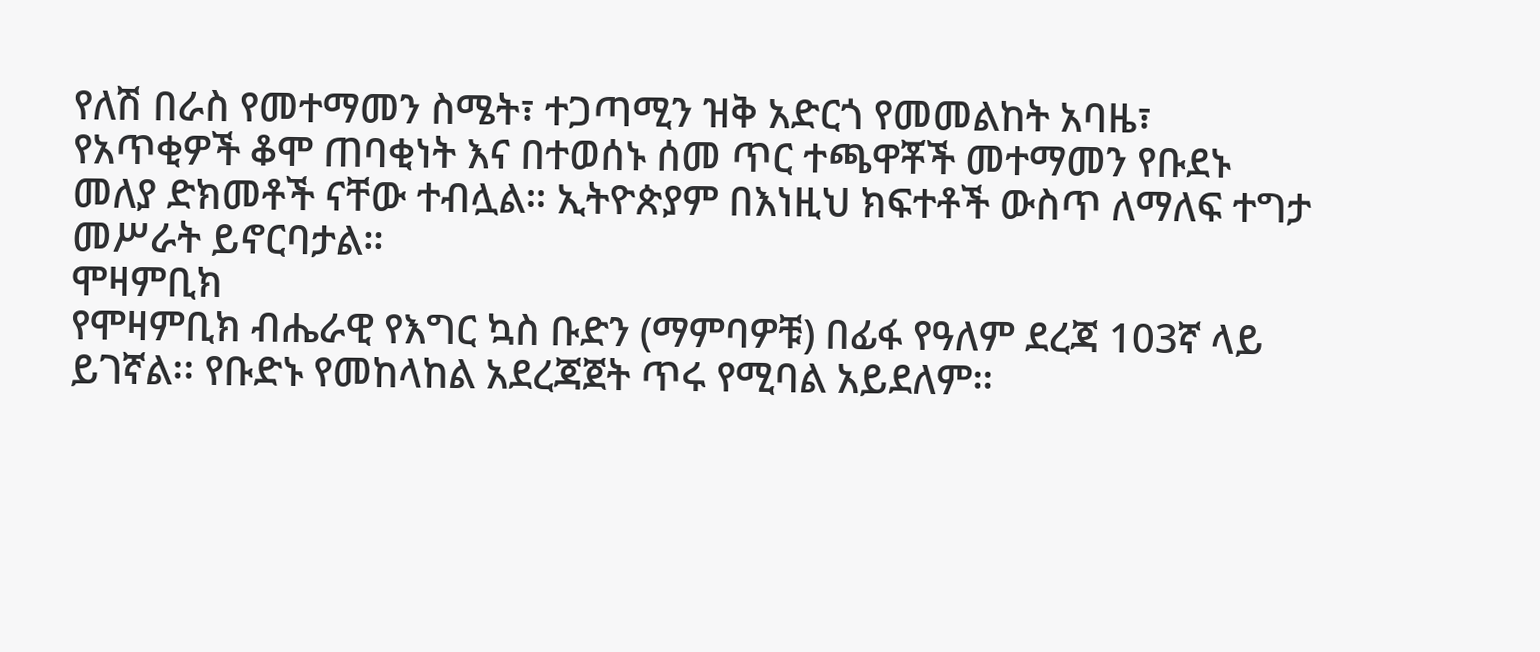የለሽ በራስ የመተማመን ስሜት፣ ተጋጣሚን ዝቅ አድርጎ የመመልከት አባዜ፣ የአጥቂዎች ቆሞ ጠባቂነት እና በተወሰኑ ሰመ ጥር ተጫዋቾች መተማመን የቡደኑ መለያ ድክመቶች ናቸው ተብሏል። ኢትዮጵያም በእነዚህ ክፍተቶች ውስጥ ለማለፍ ተግታ መሥራት ይኖርባታል።
ሞዛምቢክ
የሞዛምቢክ ብሔራዊ የእግር ኳስ ቡድን (ማምባዎቹ) በፊፋ የዓለም ደረጃ 103ኛ ላይ ይገኛል፡፡ የቡድኑ የመከላከል አደረጃጀት ጥሩ የሚባል አይደለም።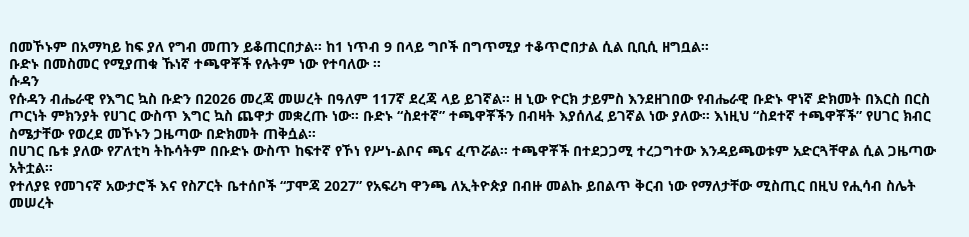በመኾኑም በአማካይ ከፍ ያለ የግብ መጠን ይቆጠርበታል። ከ1 ነጥብ 9 በላይ ግቦች በግጥሚያ ተቆጥሮበታል ሲል ቢቢሲ ዘግቧል።
ቡድኑ በመስመር የሚያጠቁ ኹነኛ ተጫዋቾች የሉትም ነው የተባለው ።
ሱዳን
የሱዳን ብሔራዊ የእግር ኳስ ቡድን በ2026 መረጃ መሠረት በዓለም 117ኛ ደረጃ ላይ ይገኛል። ዘ ኒው ዮርክ ታይምስ እንደዘገበው የብሔራዊ ቡድኑ ዋነኛ ድክመት በእርስ በርስ ጦርነት ምክንያት የሀገር ውስጥ እግር ኳስ ጨዋታ መቋረጡ ነው። ቡድኑ “ስደተኛ” ተጫዋቾችን በብዛት እያሰለፈ ይገኛል ነው ያለው። እነዚህ “ስደተኛ ተጫዋቾች” የሀገር ክብር ስሜታቸው የወረደ መኾኑን ጋዜጣው በድክመት ጠቅሷል።
በሀገር ቤቱ ያለው የፖለቲካ ትኩሳትም በቡድኑ ውስጥ ከፍተኛ የኾነ የሥነ-ልቦና ጫና ፈጥሯል። ተጫዋቾች በተደጋጋሚ ተረጋግተው እንዳይጫወቱም አድርጓቸዋል ሲል ጋዜጣው አትቷል።
የተለያዩ የመገናኛ አውታሮች እና የስፖርት ቤተሰቦች “ፓሞጃ 2027” የአፍሪካ ዋንጫ ለኢትዮጵያ በብዙ መልኩ ይበልጥ ቅርብ ነው የማለታቸው ሚስጢር በዚህ የሒሳብ ስሌት መሠረት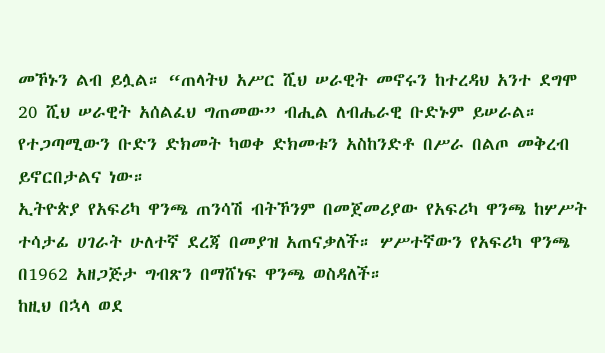መኾኑን ልብ ይሏል። “ጠላትህ አሥር ሺህ ሠራዊት መኖሩን ከተረዳህ አንተ ደግሞ 20 ሺህ ሠራዊት አሰልፈህ ግጠመው” ብሒል ለብሔራዊ ቡድኑም ይሠራል። የተጋጣሚውን ቡድን ድክመት ካወቀ ድክመቱን አስከንድቶ በሥራ በልጦ መቅረብ ይኖርበታልና ነው።
ኢትዮጵያ የአፍሪካ ዋንጫ ጠንሳሽ ብትኾንም በመጀመሪያው የአፍሪካ ዋንጫ ከሦሥት ተሳታፊ ሀገራት ሁለተኛ ደረጃ በመያዝ አጠናቃለች። ሦሥተኛውን የአፍሪካ ዋንጫ በ1962 አዘጋጅታ ግብጽን በማሸነፍ ዋንጫ ወስዳለች።
ከዚህ በኋላ ወደ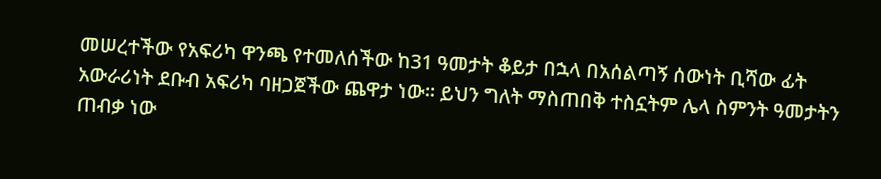መሠረተችው የአፍሪካ ዋንጫ የተመለሰችው ከ31 ዓመታት ቆይታ በኋላ በአሰልጣኝ ሰውነት ቢሻው ፊት አውራሪነት ደቡብ አፍሪካ ባዘጋጀችው ጨዋታ ነው። ይህን ግለት ማስጠበቅ ተስኗትም ሌላ ስምንት ዓመታትን ጠብቃ ነው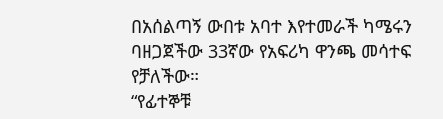በአሰልጣኝ ውበቱ አባተ እየተመራች ካሜሩን ባዘጋጀችው 33ኛው የአፍሪካ ዋንጫ መሳተፍ የቻለችው።
“የፊተኞቹ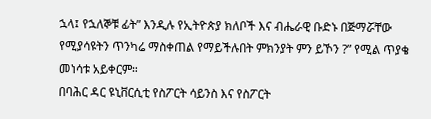ኋላ፤ የኋለኞቹ ፊት” እንዲሉ የኢትዮጵያ ክለቦች እና ብሔራዊ ቡድኑ በጅማሯቸው የሚያሳዩትን ጥንካሬ ማስቀጠል የማይችሉበት ምክንያት ምን ይኾን ?” የሚል ጥያቄ መነሳቱ አይቀርም።
በባሕር ዳር ዩኒቨርሲቲ የስፖርት ሳይንስ እና የስፖርት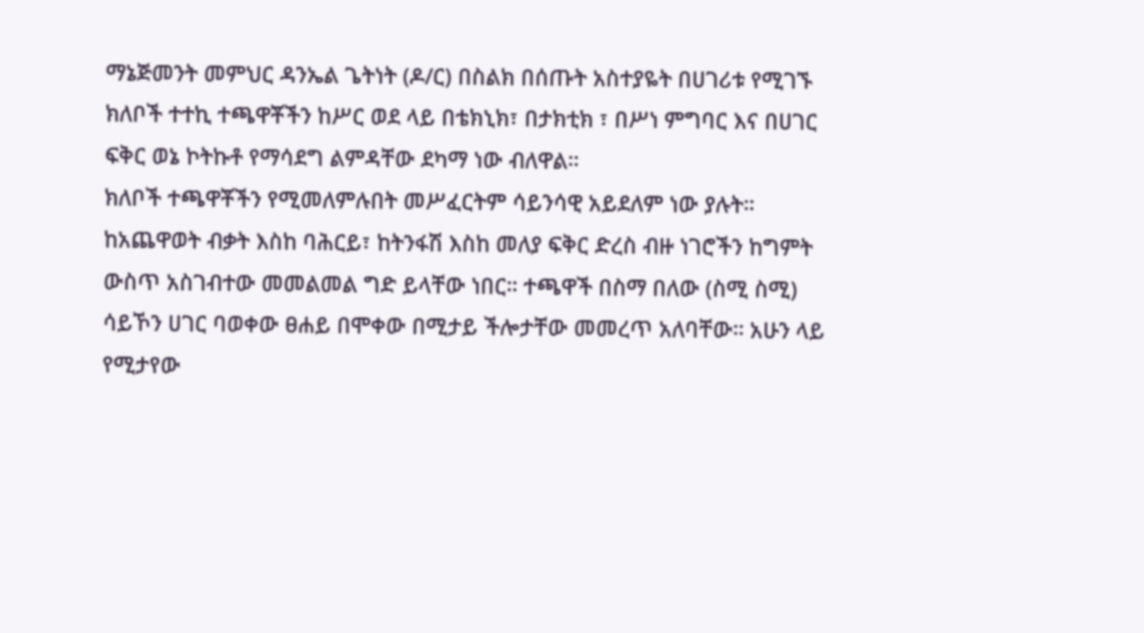ማኔጅመንት መምህር ዳንኤል ጌትነት (ዶ/ር) በስልክ በሰጡት አስተያዬት በሀገሪቱ የሚገኙ ክለቦች ተተኪ ተጫዋቾችን ከሥር ወደ ላይ በቴክኒክ፣ በታክቲክ ፣ በሥነ ምግባር እና በሀገር ፍቅር ወኔ ኮትኩቶ የማሳደግ ልምዳቸው ደካማ ነው ብለዋል።
ክለቦች ተጫዋቾችን የሚመለምሉበት መሥፈርትም ሳይንሳዊ አይደለም ነው ያሉት። ከአጨዋወት ብቃት እስከ ባሕርይ፣ ከትንፋሽ እስከ መለያ ፍቅር ድረስ ብዙ ነገሮችን ከግምት ውስጥ አስገብተው መመልመል ግድ ይላቸው ነበር። ተጫዋች በስማ በለው (ስሚ ስሚ) ሳይኾን ሀገር ባወቀው ፀሐይ በሞቀው በሚታይ ችሎታቸው መመረጥ አለባቸው። አሁን ላይ የሚታየው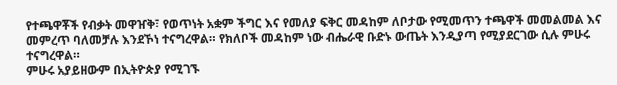የተጫዋቾች የብቃት መዋዠቅ፣ የወጥነት አቋም ችግር እና የመለያ ፍቅር መዳከም ለቦታው የሚመጥን ተጫዋች መመልመል እና መምረጥ ባለመቻሉ እንደኾነ ተናግረዋል። የክለቦች መዳከም ነው ብሔራዊ ቡድኑ ውጤት እንዲያጣ የሚያደርገው ሲሉ ምሁሩ ተናግረዋል።
ምሁሩ አያይዘውም በኢትዮጵያ የሚገኙ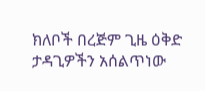ክለቦች በረጅም ጊዜ ዕቅድ ታዳጊዎችን አሰልጥነው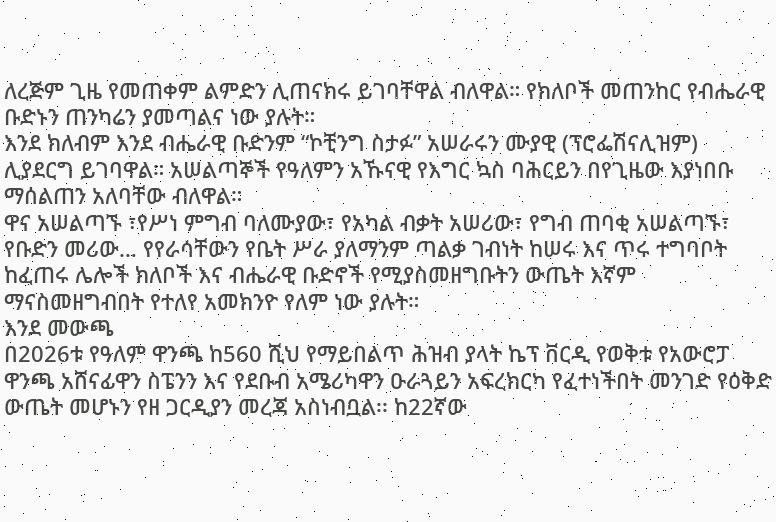ለረጅም ጊዜ የመጠቀም ልምድን ሊጠናክሩ ይገባቸዋል ብለዋል። የክለቦች መጠንከር የብሔራዊ ቡድኑን ጠንካሬን ያመጣልና ነው ያሉት።
እንደ ክለብም እንደ ብሔራዊ ቡድንም “ኮቺንግ ስታፉ” አሠራሩን ሙያዊ (ፕሮፌሽናሊዝም) ሊያደርግ ይገባዋል። አሠልጣኞች የዓለምን አኹናዊ የእግር ኳስ ባሕርይን በየጊዜው እያነበቡ ማሰልጠን አለባቸው ብለዋል።
ዋና አሠልጣኙ ፣የሥነ ምግብ ባለሙያው፣ የአካል ብቃት አሠሪው፣ የግብ ጠባቂ አሠልጣኙ፣ የቡድን መሪው… የየራሳቸውን የቤት ሥራ ያለማንም ጣልቃ ገብነት ከሠሩ እና ጥሩ ተግባቦት ከፈጠሩ ሌሎች ክለቦች እና ብሔራዊ ቡድኖች የሚያስመዘግቡትን ውጤት እኛም ማናስመዘግብበት የተለየ አመክንዮ የለም ነው ያሉት።
እንደ መውጫ
በ2026ቱ የዓለም ዋንጫ ከ560 ሺህ የማይበልጥ ሕዝብ ያላት ኬፕ ቨርዲ የወቅቱ የአውሮፓ ዋንጫ አሸናፊዋን ስፔንን እና የደቡብ አሜሪካዋን ዑራጓይን አፍረክርካ የፈተነችበት መንገድ የዕቅድ ውጤት መሆኑን የዘ ጋርዲያን መረጃ አስነብቧል፡፡ ከ22ኛው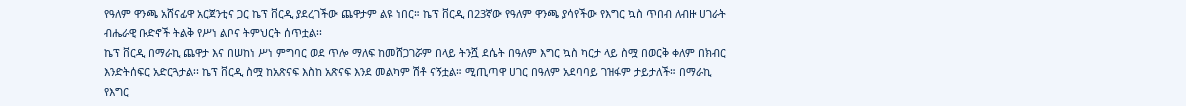የዓለም ዋንጫ አሸናፊዋ አርጀንቲና ጋር ኬፕ ቨርዲ ያደረገችው ጨዋታም ልዩ ነበር። ኬፕ ቨርዲ በ23ኛው የዓለም ዋንጫ ያሳየችው የእግር ኳስ ጥበብ ለብዙ ሀገራት ብሔራዊ ቡድኖች ትልቅ የሥነ ልቦና ትምህርት ሰጥቷል፡፡
ኬፕ ቨርዲ በማራኪ ጨዋታ እና በሠከነ ሥነ ምግባር ወደ ጥሎ ማለፍ ከመሸጋገሯም በላይ ትንሿ ደሴት በዓለም እግር ኳስ ካርታ ላይ ስሟ በወርቅ ቀለም በክብር እንድትሰፍር አድርጓታል፡፡ ኬፕ ቨርዲ ስሟ ከአጽናፍ እስከ አጽናፍ እንደ መልካም ሽቶ ናኝቷል። ሚጢጣዋ ሀገር በዓለም አደባባይ ገዝፋም ታይታለች። በማራኪ የእግር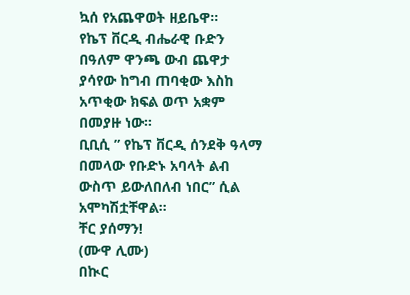ኳሰ የአጨዋወት ዘይቤዋ።
የኬፕ ቨርዲ ብሔራዊ ቡድን በዓለም ዋንጫ ውብ ጨዋታ ያሳየው ከግብ ጠባቂው እስከ አጥቂው ክፍል ወጥ አቋም በመያዙ ነው።
ቢቢሲ ” የኬፕ ቨርዲ ሰንደቅ ዓላማ በመላው የቡድኑ አባላት ልብ ውስጥ ይውለበለብ ነበር” ሲል አሞካሽቷቸዋል።
ቸር ያሰማን!
(ሙዋ ሊሙ)
በኲር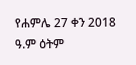የሐምሌ 27 ቀን 2018 ዓ.ም ዕትም